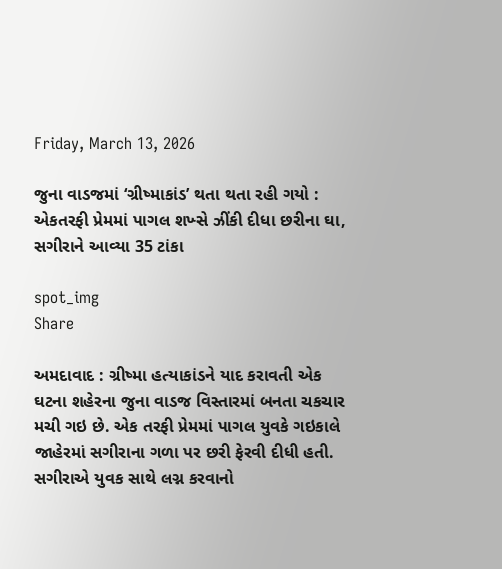Friday, March 13, 2026

જુના વાડજમાં ‘ગ્રીષ્માકાંડ’ થતા થતા રહી ગયો : એકતરફી પ્રેમમાં પાગલ શખ્સે ઝીંકી દીધા છરીના ઘા, સગીરાને આવ્યા 35 ટાંકા

spot_img
Share

અમદાવાદ : ગ્રીષ્મા હત્યાકાંડને યાદ કરાવતી એક ઘટના શહેરના જુના વાડજ વિસ્તારમાં બનતા ચકચાર મચી ગઇ છે. એક તરફી પ્રેમમાં પાગલ યુવકે ગઇકાલે જાહેરમાં સગીરાના ગળા પર છરી ફેરવી દીધી હતી. સગીરાએ યુવક સાથે લગ્ન કરવાનો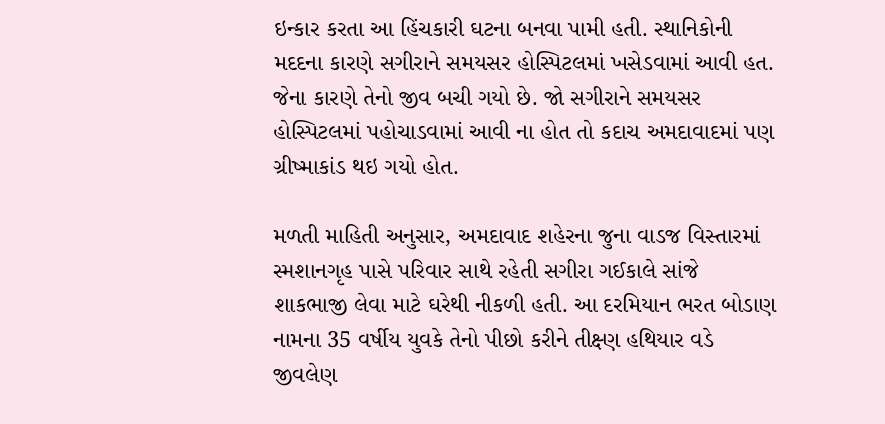ઇન્કાર કરતા આ હિંચકારી ઘટના બનવા પામી હતી. સ્થાનિકોની મદદના કારણે સગીરાને સમયસર હોસ્પિટલમાં ખસેડવામાં આવી હત. જેના કારણે તેનો જીવ બચી ગયો છે. જો સગીરાને સમયસર હોસ્પિટલમાં પહોચાડવામાં આવી ના હોત તો કદાચ અમદાવાદમાં પણ ગ્રીષ્માકાંડ થઇ ગયો હોત.

મળતી માહિતી અનુસાર, અમદાવાદ શહેરના જુના વાડજ વિસ્તારમાં સ્મશાનગૃહ પાસે પરિવાર સાથે રહેતી સગીરા ગઈકાલે સાંજે શાકભાજી લેવા માટે ઘરેથી નીકળી હતી. આ દરમિયાન ભરત બોડાણ નામના 35 વર્ષીય યુવકે તેનો પીછો કરીને તીક્ષ્ણ હથિયાર વડે જીવલેણ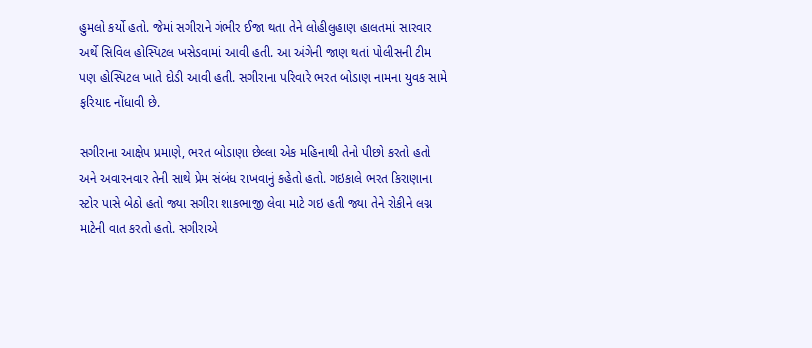હુમલો કર્યો હતો. જેમાં સગીરાને ગંભીર ઈજા થતા તેને લોહીલુહાણ હાલતમાં સારવાર અર્થે સિવિલ હોસ્પિટલ ખસેડવામાં આવી હતી. આ અંગેની જાણ થતાં પોલીસની ટીમ પણ હોસ્પિટલ ખાતે દોડી આવી હતી. સગીરાના પરિવારે ભરત બોડાણ નામના યુવક સામે ફરિયાદ નોંધાવી છે.

સગીરાના આક્ષેપ પ્રમાણે, ભરત બોડાણા છેલ્લા એક મહિનાથી તેનો પીછો કરતો હતો અને અવારનવાર તેની સાથે પ્રેમ સંબંધ રાખવાનું કહેતો હતો. ગઇકાલે ભરત કિરાણાના સ્ટોર પાસે બેઠો હતો જ્યા સગીરા શાકભાજી લેવા માટે ગઇ હતી જ્યા તેને રોકીને લગ્ન માટેની વાત કરતો હતો. સગીરાએ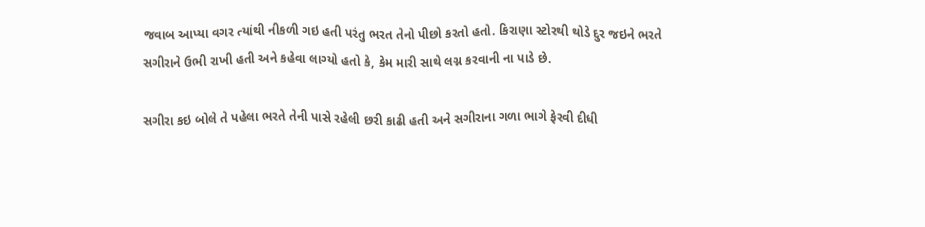જવાબ આપ્યા વગર ત્યાંથી નીકળી ગઇ હતી પરંતુ ભરત તેનો પીછો કરતો હતો. કિરાણા સ્ટોરથી થોડે દુર જઇને ભરતે સગીરાને ઉભી રાખી હતી અને કહેવા લાગ્યો હતો કે, કેમ મારી સાથે લગ્ન કરવાની ના પાડે છે.

સગીરા કઇ બોલે તે પહેલા ભરતે તેની પાસે રહેલી છરી કાઢી હતી અને સગીરાના ગળા ભાગે ફેરવી દીધી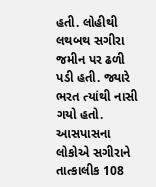હતી. લોહીથી લથબથ સગીરા જમીન પર ઢળી પડી હતી. જ્યારે ભરત ત્યાંથી નાસી ગયો હતો. આસપાસના લોકોએ સગીરાને તાત્કાલીક 108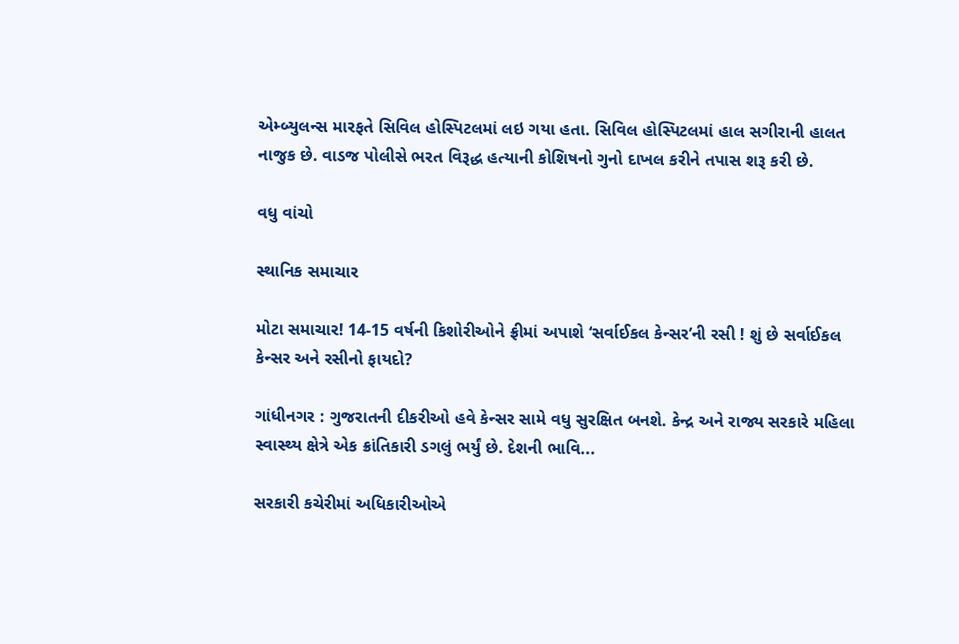એમ્બ્યુલન્સ મારફતે સિવિલ હોસ્પિટલમાં લઇ ગયા હતા. સિવિલ હોસ્પિટલમાં હાલ સગીરાની હાલત નાજુક છે. વાડજ પોલીસે ભરત વિરૂદ્ધ હત્યાની કોશિષનો ગુનો દાખલ કરીને તપાસ શરૂ કરી છે.

વધુ વાંચો

સ્થાનિક સમાચાર

મોટા સમાચાર! 14-15 વર્ષની કિશોરીઓને ફ્રીમાં અપાશે ‘સર્વાઈકલ કેન્સર’ની રસી ! શું છે સર્વાઈકલ કેન્સર અને રસીનો ફાયદો?

ગાંધીનગર : ગુજરાતની દીકરીઓ હવે કેન્સર સામે વધુ સુરક્ષિત બનશે. કેન્દ્ર અને રાજ્ય સરકારે મહિલા સ્વાસ્થ્ય ક્ષેત્રે એક ક્રાંતિકારી ડગલું ભર્યું છે. દેશની ભાવિ...

સરકારી કચેરીમાં અધિકારીઓએ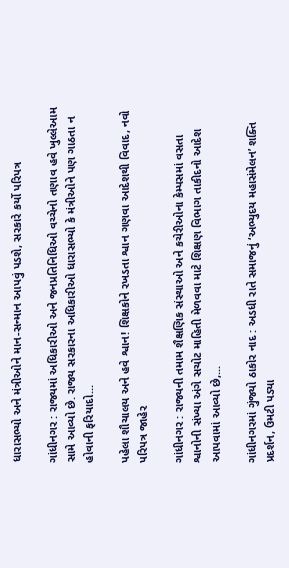ધારાસભ્યો અને મંત્રીઓને માન-સન્માન આપવું પડશે, સરકારે કર્યો પરિપત્ર

ગાંધીનગર : રાજ્યમાં અધિકારીઓ અને જનપ્રતિનિધિઓ વચ્ચેનો તણાવ હવે ખુલ્લેઆમ સામે આવ્યો છે. રાજ્ય સરકારના અધિકારીઓ ધારાસભ્યો કે મંત્રીઓને પણ ગાઠતા ન હોવાની ફરિયાદો...

પહેલા શૌચાલય અને હવે શ્વાન! શિક્ષકોને રખડતા શ્વાન ગણવા આદેશથી વિવાદ, નવો પરિપત્ર જાહેર

ગાંધીનગર : રાજ્યની તમામ શૈક્ષણિક સંસ્થાઓ અને કચેરીઓના કેમ્પસમાં વસતા શ્વાનોની સંખ્યા અંગે સચોટ માહિતી મેળવવા માટે શિક્ષણ વિભાગ તાકીદનો આદેશ આપવામાં આવ્યો છે,...

ગાંધીનગરમાં ગુંજ્યો ઠાકોર નાદ : અડધી રાતે સમાજનું ‘અભ્યુદય મહાસંમેલન’ શક્તિ પ્રદર્શન, ઉમટી પડ્યા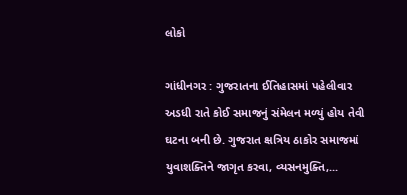લોકો

ગાંધીનગર : ગુજરાતના ઈતિહાસમાં પહેલીવાર અડધી રાતે કોઈ સમાજનું સંમેલન મળ્યું હોય તેવી ઘટના બની છે. ગુજરાત ક્ષત્રિય ઠાકોર સમાજમાં યુવાશક્તિને જાગૃત કરવા, વ્યસનમુક્તિ,...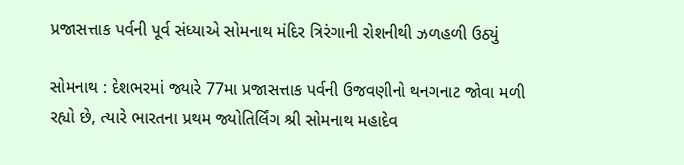પ્રજાસત્તાક પર્વની પૂર્વ સંધ્યાએ સોમનાથ મંદિર ત્રિરંગાની રોશનીથી ઝળહળી ઉઠ્યું

સોમનાથ : દેશભરમાં જ્યારે 77મા પ્રજાસત્તાક પર્વની ઉજવણીનો થનગનાટ જોવા મળી રહ્યો છે, ત્યારે ભારતના પ્રથમ જ્યોતિર્લિંગ શ્રી સોમનાથ મહાદેવ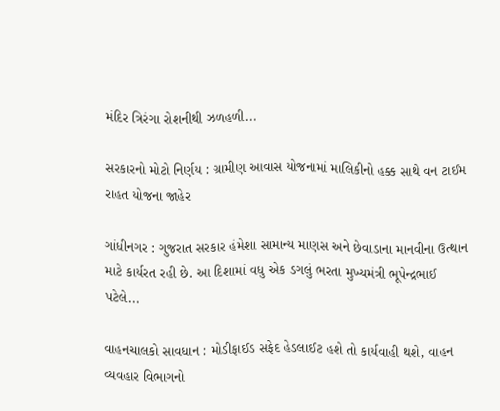મંદિર ત્રિરંગા રોશનીથી ઝળહળી...

સરકારનો મોટો નિર્ણય : ગ્રામીણ આવાસ યોજનામાં માલિકીનો હક્ક સાથે વન ટાઈમ રાહત યોજના જાહેર

ગાંધીનગર : ગુજરાત સરકાર હંમેશા સામાન્ય માણસ અને છેવાડાના માનવીના ઉત્થાન માટે કાર્યરત રહી છે. આ દિશામાં વધુ એક ડગલું ભરતા મુખ્યમંત્રી ભૂપેન્દ્રભાઈ પટેલે...

વાહનચાલકો સાવધાન : મોડીફાઈડ સફેદ હેડલાઈટ હશે તો કાર્યવાહી થશે, વાહન વ્યવહાર વિભાગનો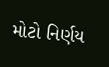મોટો નિર્ણય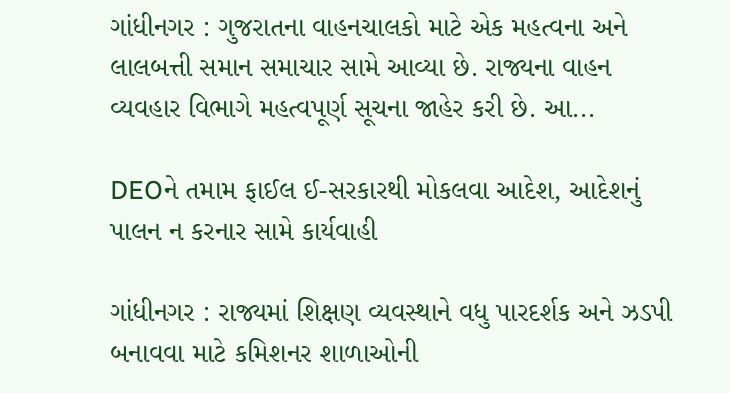ગાંધીનગર : ગુજરાતના વાહનચાલકો માટે એક મહત્વના અને લાલબત્તી સમાન સમાચાર સામે આવ્યા છે. રાજ્યના વાહન વ્યવહાર વિભાગે મહત્વપૂર્ણ સૂચના જાહેર કરી છે. આ...

DEOને તમામ ફાઈલ ઈ-સરકારથી મોકલવા આદેશ, આદેશનું પાલન ન કરનાર સામે કાર્યવાહી

ગાંધીનગર : રાજ્યમાં શિક્ષણ વ્યવસ્થાને વધુ પારદર્શક અને ઝડપી બનાવવા માટે કમિશનર શાળાઓની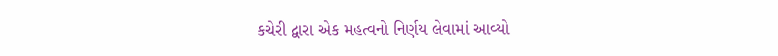કચેરી દ્વારા એક મહત્વનો નિર્ણય લેવામાં આવ્યો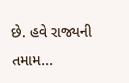છે. હવે રાજ્યની તમામ...